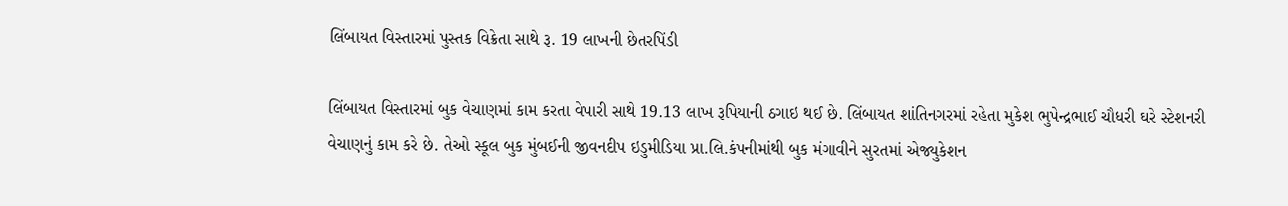લિંબાયત વિસ્તારમાં પુસ્તક વિક્રેતા સાથે રૂ. 19 લાખની છેતરપિંડી

લિંબાયત વિસ્તારમાં બુક વેચાણમાં કામ કરતા વેપારી સાથે 19.13 લાખ રૂપિયાની ઠગાઇ થઈ છે. લિંબાયત શાંતિનગરમાં રહેતા મુકેશ ભુપેન્દ્રભાઈ ચૌધરી ઘરે સ્ટેશનરી વેચાણનું કામ કરે છે. તેઓ સ્કૂલ બુક મુંબઈની જીવનદીપ ઇડુમીડિયા પ્રા.લિ.કંપનીમાંથી બુક મંગાવીને સુરતમાં એજ્યુકેશન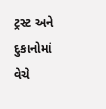ટ્રસ્ટ અને દુકાનોમાં વેચે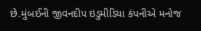છે.મુંબઈની જીવનદીપ ઇડુમીડિયા કંપનીએ મનોજ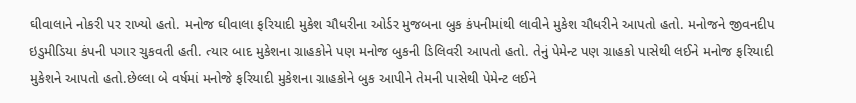ઘીવાલાને નોકરી પર રાખ્યો હતો. મનોજ ઘીવાલા ફરિયાદી મુકેશ ચૌધરીના ઓર્ડર મુજબના બુક કંપનીમાંથી લાવીને મુકેશ ચૌધરીને આપતો હતો. મનોજને જીવનદીપ ઇડુમીડિયા કંપની પગાર ચુકવતી હતી. ત્યાર બાદ મુકેશના ગ્રાહકોને પણ મનોજ બુકની ડિલિવરી આપતો હતો. તેનું પેમેન્ટ પણ ગ્રાહકો પાસેથી લઈને મનોજ ફરિયાદી મુકેશને આપતો હતો.છેલ્લા બે વર્ષમાં મનોજે ફરિયાદી મુકેશના ગ્રાહકોને બુક આપીને તેમની પાસેથી પેમેન્ટ લઈને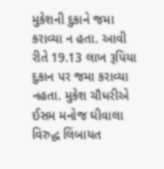મુકેશની દુકાને જમા કરાવ્યા ન હતા. આવી રીતે 19.13 લાખ રૂપિયા દુકાન પર જમા કરાવ્યા નહતા. મુકેશ ચૌધરીએ ઈસમ મનોજ ઘીવાલા વિરુદ્ધ લિંબાયત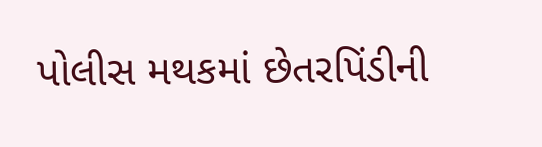પોલીસ મથકમાં છેતરપિંડીની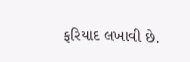ફરિયાદ લખાવી છે.